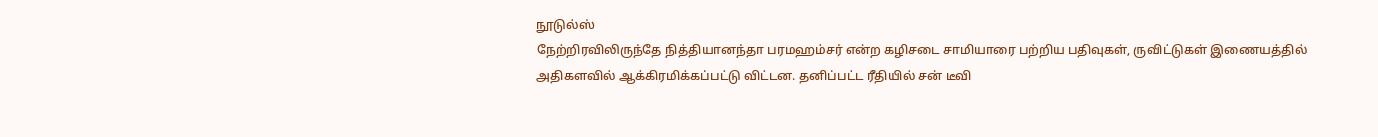நூடுல்ஸ்
நேற்றிரவிலிருந்தே நித்தியானந்தா பரமஹம்சர் என்ற கழிசடை சாமியாரை பற்றிய பதிவுகள், ருவிட்டுகள் இணையத்தில் அதிகளவில் ஆக்கிரமிக்கப்பட்டு விட்டன. தனிப்பட்ட ரீதியில் சன் டீவி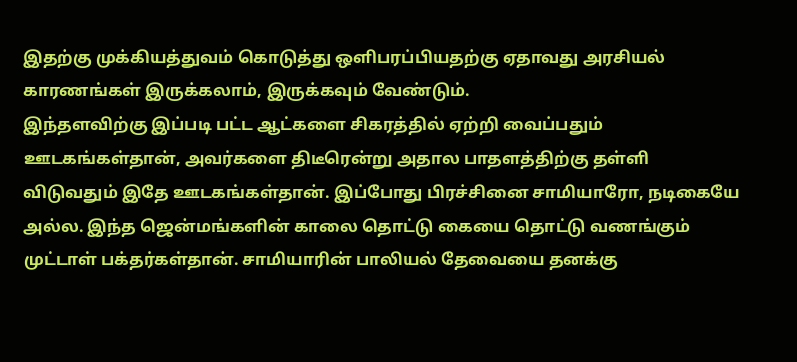இதற்கு முக்கியத்துவம் கொடுத்து ஒளிபரப்பியதற்கு ஏதாவது அரசியல் காரணங்கள் இருக்கலாம், இருக்கவும் வேண்டும்.
இந்தளவிற்கு இப்படி பட்ட ஆட்களை சிகரத்தில் ஏற்றி வைப்பதும் ஊடகங்கள்தான், அவர்களை திடீரென்று அதால பாதளத்திற்கு தள்ளி விடுவதும் இதே ஊடகங்கள்தான். இப்போது பிரச்சினை சாமியாரோ, நடிகையே அல்ல. இந்த ஜென்மங்களின் காலை தொட்டு கையை தொட்டு வணங்கும் முட்டாள் பக்தர்கள்தான். சாமியாரின் பாலியல் தேவையை தனக்கு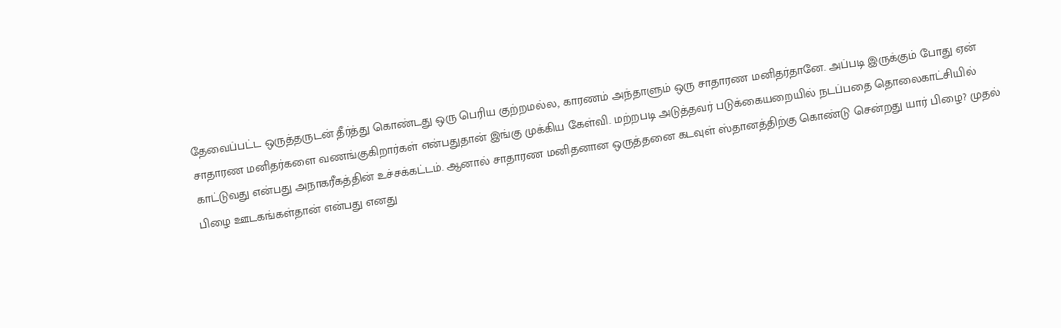தேவைப்பட்ட ஒருத்தருடன் தீர்த்து கொண்டது ஒரு பெரிய குற்றமல்ல, காரணம் அந்தாளும் ஒரு சாதாரண மனிதர்தானே. அப்படி இருக்கும் போது ஏன் சாதாரண மனிதர்களை வணங்குகிறார்கள் என்பதுதான் இங்கு முக்கிய கேள்வி. மற்றபடி அடுத்தவர் படுக்கையறையில் நடப்பதை தொலைகாட்சியில் காட்டுவது என்பது அநாகரீகத்தின் உச்சக்கட்டம். ஆனால் சாதாரண மனிதனான ஒருத்தனை கடவுள் ஸ்தானத்திற்கு கொண்டு சென்றது யார் பிழை? முதல் பிழை ஊடகங்கள்தான் என்பது எனது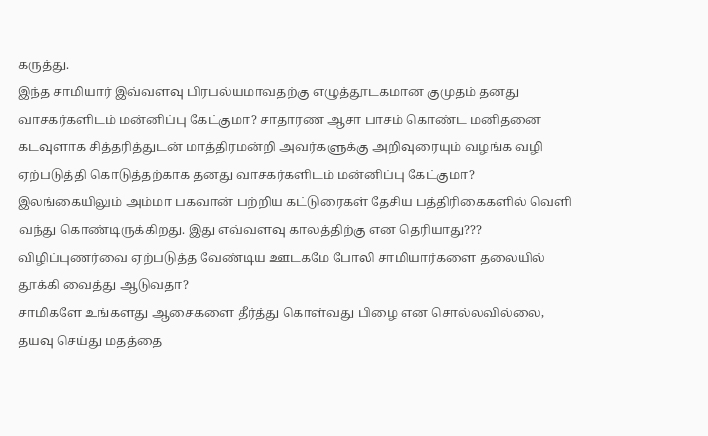கருத்து.
இந்த சாமியார் இவ்வளவு பிரபல்யமாவதற்கு எழுத்தூடகமான குமுதம் தனது வாசகர்களிடம் மன்னிப்பு கேட்குமா? சாதாரண ஆசா பாசம் கொண்ட மனிதனை கடவுளாக சித்தரித்துடன் மாத்திரமன்றி அவர்களுக்கு அறிவுரையும் வழங்க வழி ஏற்படுத்தி கொடுத்தற்காக தனது வாசகர்களிடம் மன்னிப்பு கேட்குமா?
இலங்கையிலும் அம்மா பகவான் பற்றிய கட்டுரைகள் தேசிய பத்திரிகைகளில் வெளி வந்து கொண்டிருக்கிறது. இது எவ்வளவு காலத்திற்கு என தெரியாது???
விழிப்புணர்வை ஏற்படுத்த வேண்டிய ஊடகமே போலி சாமியார்களை தலையில் தூக்கி வைத்து ஆடுவதா?
சாமிகளே உங்களது ஆசைகளை தீர்த்து கொள்வது பிழை என சொல்லவில்லை, தயவு செய்து மதத்தை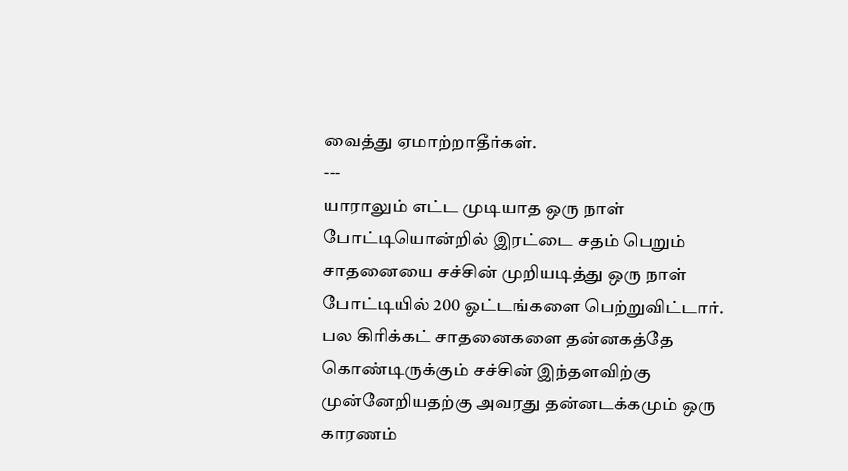வைத்து ஏமாற்றாதீர்கள்.
---
யாராலும் எட்ட முடியாத ஒரு நாள் போட்டியொன்றில் இரட்டை சதம் பெறும் சாதனையை சச்சின் முறியடித்து ஒரு நாள் போட்டியில் 200 ஓட்டங்களை பெற்றுவிட்டார். பல கிரிக்கட் சாதனைகளை தன்னகத்தே கொண்டிருக்கும் சச்சின் இந்தளவிற்கு முன்னேறியதற்கு அவரது தன்னடக்கமும் ஒரு காரணம்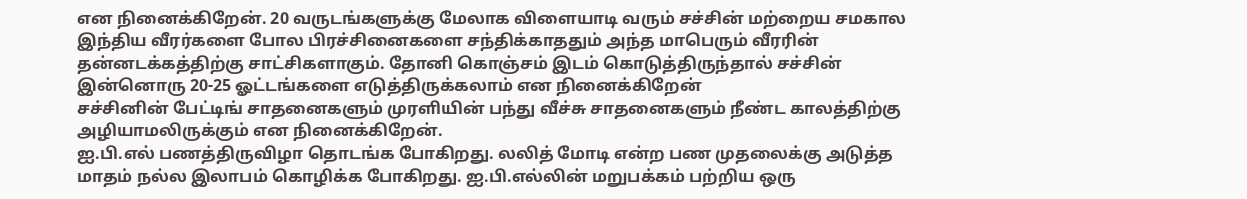என நினைக்கிறேன். 20 வருடங்களுக்கு மேலாக விளையாடி வரும் சச்சின் மற்றைய சமகால இந்திய வீரர்களை போல பிரச்சினைகளை சந்திக்காததும் அந்த மாபெரும் வீரரின் தன்னடக்கத்திற்கு சாட்சிகளாகும். தோனி கொஞ்சம் இடம் கொடுத்திருந்தால் சச்சின் இன்னொரு 20-25 ஓட்டங்களை எடுத்திருக்கலாம் என நினைக்கிறேன்
சச்சினின் பேட்டிங் சாதனைகளும் முரளியின் பந்து வீச்சு சாதனைகளும் நீண்ட காலத்திற்கு அழியாமலிருக்கும் என நினைக்கிறேன்.
ஐ.பி.எல் பணத்திருவிழா தொடங்க போகிறது. லலித் மோடி என்ற பண முதலைக்கு அடுத்த மாதம் நல்ல இலாபம் கொழிக்க போகிறது. ஐ.பி.எல்லின் மறுபக்கம் பற்றிய ஒரு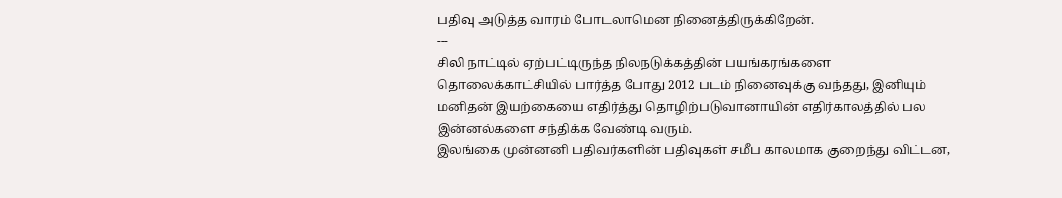பதிவு அடுத்த வாரம் போடலாமென நினைத்திருக்கிறேன்.
---
சிலி நாட்டில் ஏற்பட்டிருந்த நிலநடுக்கத்தின் பயங்கரங்களை தொலைக்காட்சியில் பார்த்த போது 2012 படம் நினைவுக்கு வந்தது, இனியும் மனிதன் இயற்கையை எதிர்த்து தொழிற்படுவானாயின் எதிர்காலத்தில் பல இன்னல்களை சந்திக்க வேண்டி வரும்.
இலங்கை முன்னனி பதிவர்களின் பதிவுகள் சமீப காலமாக குறைந்து விட்டன,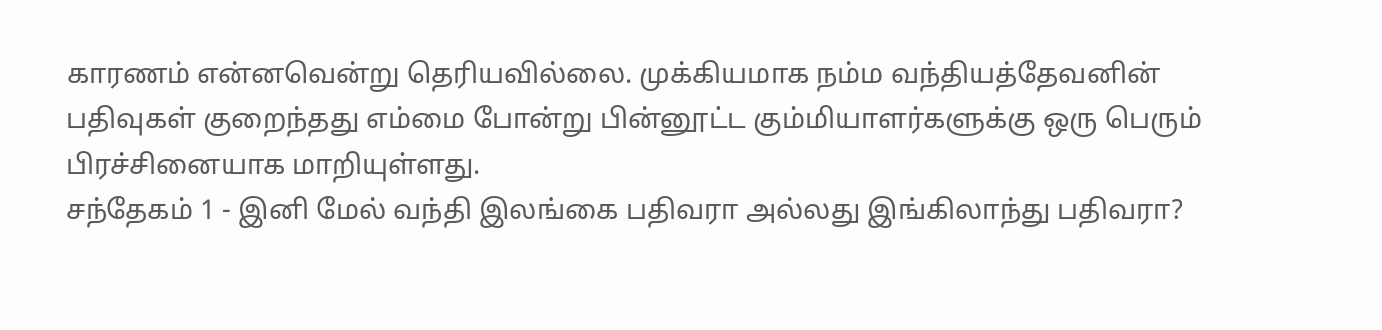காரணம் என்னவென்று தெரியவில்லை. முக்கியமாக நம்ம வந்தியத்தேவனின் பதிவுகள் குறைந்தது எம்மை போன்று பின்னூட்ட கும்மியாளர்களுக்கு ஒரு பெரும் பிரச்சினையாக மாறியுள்ளது.
சந்தேகம் 1 - இனி மேல் வந்தி இலங்கை பதிவரா அல்லது இங்கிலாந்து பதிவரா?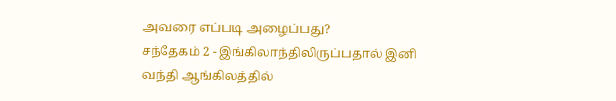அவரை எப்படி அழைப்பது?
சந்தேகம் 2 - இங்கிலாந்திலிருப்பதால் இனி வந்தி ஆங்கிலத்தில்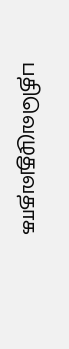பதிவெழுதுவதாக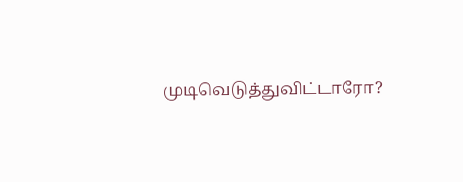முடிவெடுத்துவிட்டாரோ?